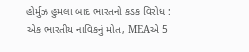હોર્મુઝ હુમલા બાદ ભારતનો કડક વિરોધ : એક ભારતીય નાવિકનું મોત, MEAએ 5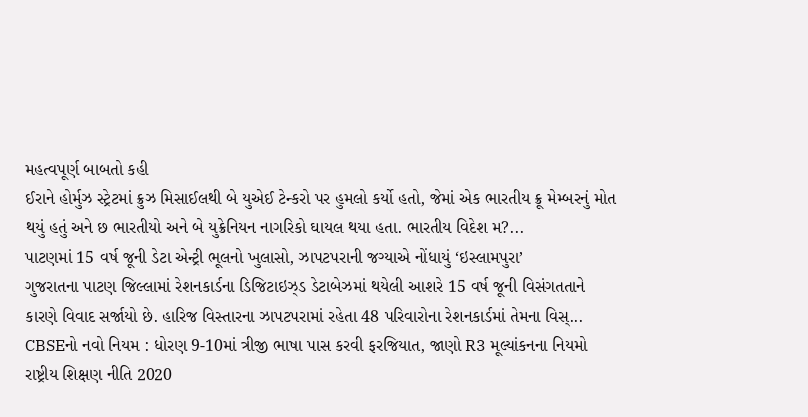મહત્વપૂર્ણ બાબતો કહી
ઈરાને હોર્મુઝ સ્ટ્રેટમાં ક્રુઝ મિસાઈલથી બે યુએઈ ટેન્કરો પર હુમલો કર્યો હતો, જેમાં એક ભારતીય ક્રૂ મેમ્બરનું મોત થયું હતું અને છ ભારતીયો અને બે યુક્રેનિયન નાગરિકો ઘાયલ થયા હતા. ભારતીય વિદેશ મ?...
પાટણમાં 15 વર્ષ જૂની ડેટા એન્ટ્રી ભૂલનો ખુલાસો, ઝાપટપરાની જગ્યાએ નોંધાયું ‘ઇસ્લામપુરા’
ગુજરાતના પાટણ જિલ્લામાં રેશનકાર્ડના ડિજિટાઇઝ્ડ ડેટાબેઝમાં થયેલી આશરે 15 વર્ષ જૂની વિસંગતતાને કારણે વિવાદ સર્જાયો છે. હારિજ વિસ્તારના ઝાપટપરામાં રહેતા 48 પરિવારોના રેશનકાર્ડમાં તેમના વિસ્...
CBSEનો નવો નિયમ : ધોરણ 9-10માં ત્રીજી ભાષા પાસ કરવી ફરજિયાત, જાણો R3 મૂલ્યાંકનના નિયમો
રાષ્ટ્રીય શિક્ષણ નીતિ 2020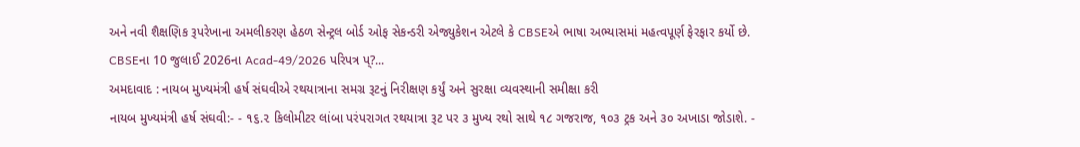અને નવી શૈક્ષણિક રૂપરેખાના અમલીકરણ હેઠળ સેન્ટ્રલ બોર્ડ ઓફ સેકન્ડરી એજ્યુકેશન એટલે કે CBSEએ ભાષા અભ્યાસમાં મહત્વપૂર્ણ ફેરફાર કર્યો છે. CBSEના 10 જુલાઈ 2026ના Acad-49/2026 પરિપત્ર પ્?...
અમદાવાદ : નાયબ મુખ્યમંત્રી હર્ષ સંઘવીએ રથયાત્રાના સમગ્ર રૂટનું નિરીક્ષણ કર્યું અને સુરક્ષા વ્યવસ્થાની સમીક્ષા કરી
નાયબ મુખ્યમંત્રી હર્ષ સંઘવી:- - ૧૬.૨ કિલોમીટર લાંબા પરંપરાગત રથયાત્રા રૂટ પર ૩ મુખ્ય રથો સાથે ૧૮ ગજરાજ, ૧૦૩ ટ્રક અને ૩૦ અખાડા જોડાશે. -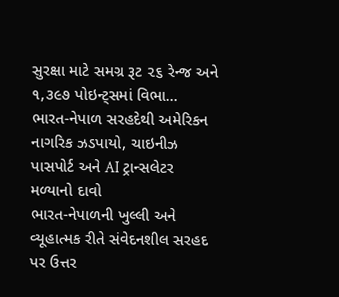સુરક્ષા માટે સમગ્ર રૂટ ૨૬ રેન્જ અને ૧,૩૯૭ પોઇન્ટ્સમાં વિભા...
ભારત-નેપાળ સરહદેથી અમેરિકન નાગરિક ઝડપાયો, ચાઇનીઝ પાસપોર્ટ અને AI ટ્રાન્સલેટર મળ્યાનો દાવો
ભારત-નેપાળની ખુલ્લી અને વ્યૂહાત્મક રીતે સંવેદનશીલ સરહદ પર ઉત્તર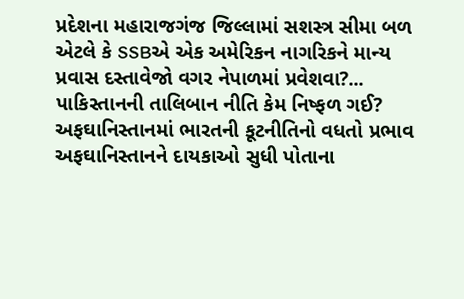પ્રદેશના મહારાજગંજ જિલ્લામાં સશસ્ત્ર સીમા બળ એટલે કે SSBએ એક અમેરિકન નાગરિકને માન્ય પ્રવાસ દસ્તાવેજો વગર નેપાળમાં પ્રવેશવા?...
પાકિસ્તાનની તાલિબાન નીતિ કેમ નિષ્ફળ ગઈ? અફઘાનિસ્તાનમાં ભારતની કૂટનીતિનો વધતો પ્રભાવ
અફઘાનિસ્તાનને દાયકાઓ સુધી પોતાના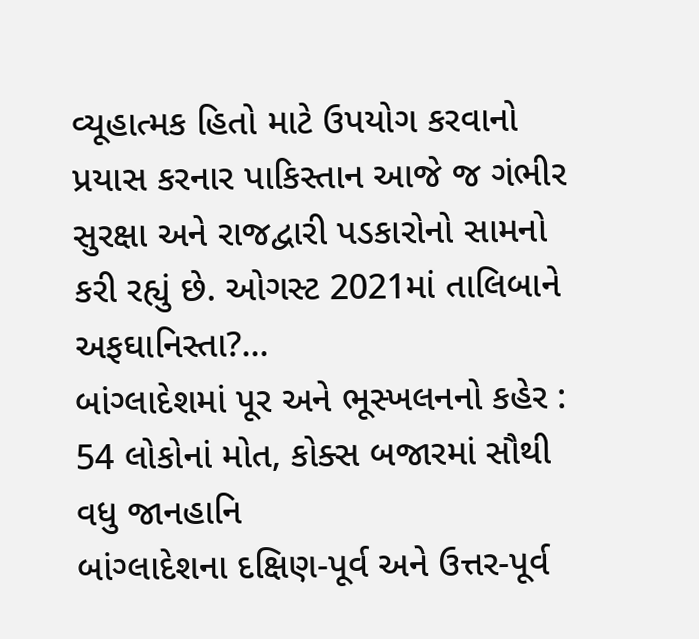વ્યૂહાત્મક હિતો માટે ઉપયોગ કરવાનો પ્રયાસ કરનાર પાકિસ્તાન આજે જ ગંભીર સુરક્ષા અને રાજદ્વારી પડકારોનો સામનો કરી રહ્યું છે. ઓગસ્ટ 2021માં તાલિબાને અફઘાનિસ્તા?...
બાંગ્લાદેશમાં પૂર અને ભૂસ્ખલનનો કહેર : 54 લોકોનાં મોત, કોક્સ બજારમાં સૌથી વધુ જાનહાનિ
બાંગ્લાદેશના દક્ષિણ-પૂર્વ અને ઉત્તર-પૂર્વ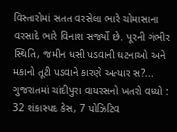વિસ્તારોમાં સતત વરસેલા ભારે ચોમાસાના વરસાદે ભારે વિનાશ સર્જ્યો છે. પૂરની ગંભીર સ્થિતિ, જમીન ધસી પડવાની ઘટનાઓ અને મકાનો તૂટી પડવાને કારણે અત્યાર સ?...
ગુજરાતમાં ચાંદીપુરા વાયરસનો ખતરો વધ્યો : 32 શંકાસ્પદ કેસ, 7 પોઝિટિવ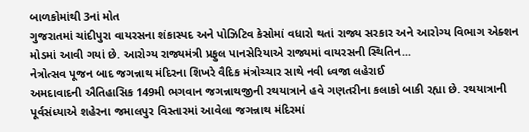બાળકોમાંથી 3નાં મોત
ગુજરાતમાં ચાંદીપુરા વાયરસના શંકાસ્પદ અને પોઝિટિવ કેસોમાં વધારો થતાં રાજ્ય સરકાર અને આરોગ્ય વિભાગ એક્શન મોડમાં આવી ગયાં છે. આરોગ્ય રાજ્યમંત્રી પ્રફુલ પાનસેરિયાએ રાજ્યમાં વાયરસની સ્થિતિન...
નેત્રોત્સવ પૂજન બાદ જગન્નાથ મંદિરના શિખરે વૈદિક મંત્રોચ્ચાર સાથે નવી ધ્વજા લહેરાઈ
અમદાવાદની ઐતિહાસિક 149મી ભગવાન જગન્નાથજીની રથયાત્રાને હવે ગણતરીના કલાકો બાકી રહ્યા છે. રથયાત્રાની પૂર્વસંધ્યાએ શહેરના જમાલપુર વિસ્તારમાં આવેલા જગન્નાથ મંદિરમાં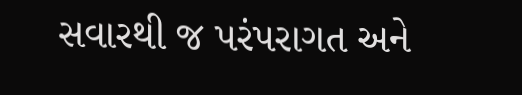સવારથી જ પરંપરાગત અને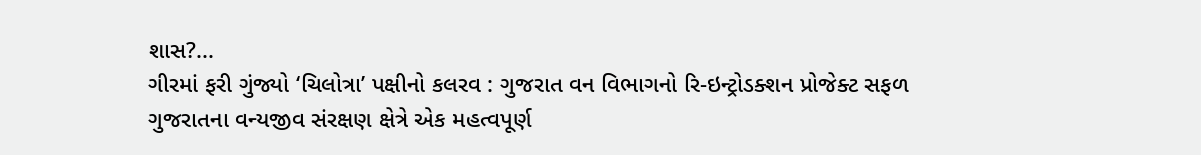શાસ?...
ગીરમાં ફરી ગુંજ્યો ‘ચિલોત્રા’ પક્ષીનો કલરવ : ગુજરાત વન વિભાગનો રિ-ઇન્ટ્રોડક્શન પ્રોજેક્ટ સફળ
ગુજરાતના વન્યજીવ સંરક્ષણ ક્ષેત્રે એક મહત્વપૂર્ણ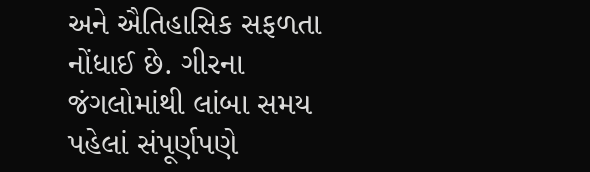અને ઐતિહાસિક સફળતા નોંધાઈ છે. ગીરના જંગલોમાંથી લાંબા સમય પહેલાં સંપૂર્ણપણે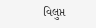વિલુપ્ત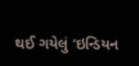થઈ ગયેલું ‘ઇન્ડિયન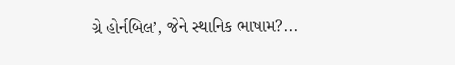ગ્રે હોર્નબિલ’, જેને સ્થાનિક ભાષામ?...